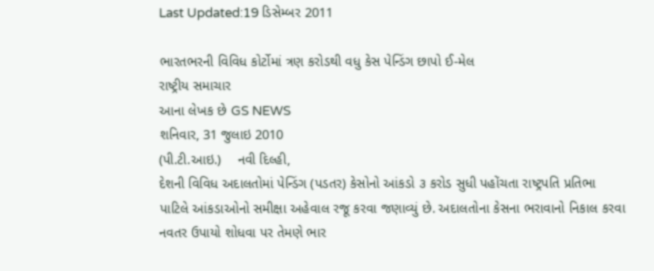Last Updated:19 ડિસેમ્બર 2011

ભારતભરની વિવિધ કોર્ટોમાં ત્રણ કરોડથી વધુ કેસ પેન્ડિંગ છાપો ઈ-મેલ
રાષ્ટ્રીય સમાચાર
આના લેખક છે GS NEWS
શનિવાર, 31 જુલાઇ 2010
(પી.ટી.આઇ.)    નવી દિલ્હી,
દેશની વિવિધ અદાલતોમાં પેન્ડિંગ (પડતર) કેસોનો આંકડો ૩ કરોડ સુધી પહોંચતા રાષ્ટ્રપતિ પ્રતિભા પાટિલે આંકડાઓનો સમીક્ષા અહેવાલ રજૂ કરવા જણાવ્યું છે. અદાલતોના કેસના ભરાવાનો નિકાલ કરવા નવતર ઉપાયો શોધવા પર તેમણે ભાર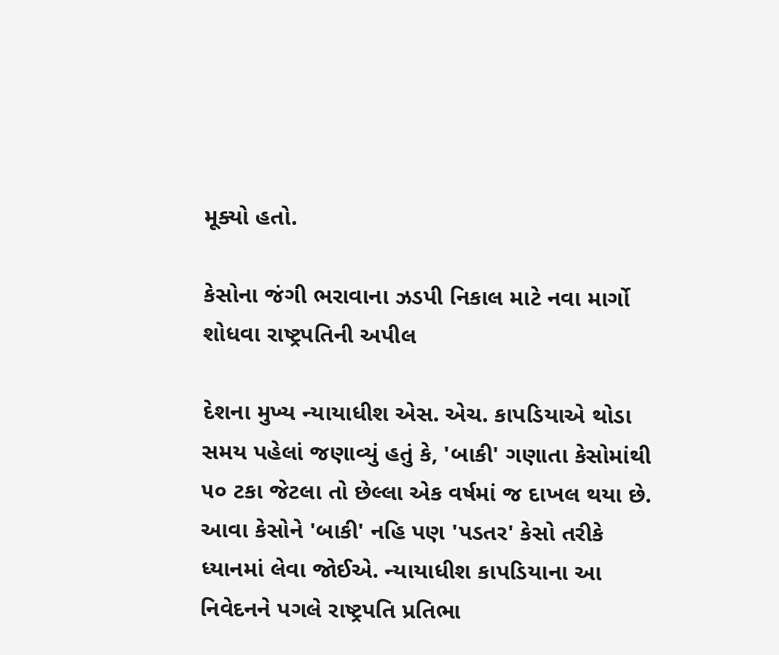મૂક્યો હતો.

કેસોના જંગી ભરાવાના ઝડપી નિકાલ માટે નવા માર્ગો શોધવા રાષ્ટ્રપતિની અપીલ

દેશના મુખ્ય ન્યાયાધીશ એસ. એચ. કાપડિયાએ થોડા સમય પહેલાં જણાવ્યું હતું કે, 'બાકી' ગણાતા કેસોમાંથી ૫૦ ટકા જેટલા તો છેલ્લા એક વર્ષમાં જ દાખલ થયા છે. આવા કેસોને 'બાકી' નહિ પણ 'પડતર' કેસો તરીકે ધ્યાનમાં લેવા જોઈએ. ન્યાયાધીશ કાપડિયાના આ નિવેદનને પગલે રાષ્ટ્રપતિ પ્રતિભા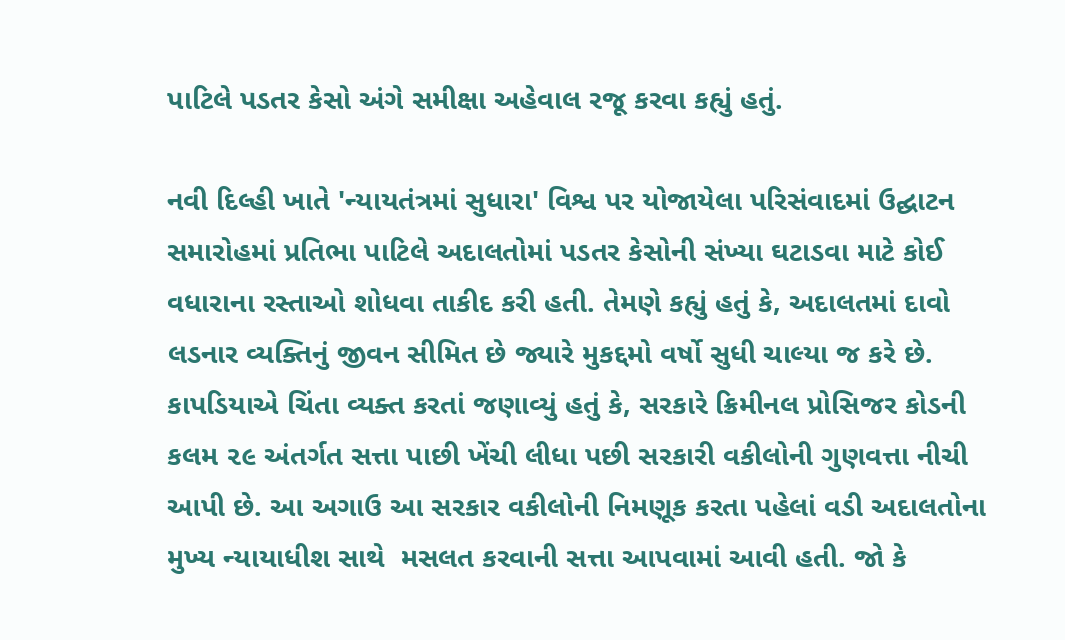પાટિલે પડતર કેસો અંગે સમીક્ષા અહેવાલ રજૂ કરવા કહ્યું હતું.

નવી દિલ્હી ખાતે 'ન્યાયતંત્રમાં સુધારા' વિશ્વ પર યોજાયેલા પરિસંવાદમાં ઉદ્ઘાટન સમારોહમાં પ્રતિભા પાટિલે અદાલતોમાં પડતર કેસોની સંખ્યા ઘટાડવા માટે કોઈ વધારાના રસ્તાઓ શોધવા તાકીદ કરી હતી. તેમણે કહ્યું હતું કે, અદાલતમાં દાવો લડનાર વ્યક્તિનું જીવન સીમિત છે જ્યારે મુકદ્દમો વર્ષો સુધી ચાલ્યા જ કરે છે. કાપડિયાએ ચિંતા વ્યક્ત કરતાં જણાવ્યું હતું કે, સરકારે ક્રિમીનલ પ્રોસિજર કોડની કલમ ૨૯ અંતર્ગત સત્તા પાછી ખેંચી લીધા પછી સરકારી વકીલોની ગુણવત્તા નીચી આપી છે. આ અગાઉ આ સરકાર વકીલોની નિમણૂક કરતા પહેલાં વડી અદાલતોના મુખ્ય ન્યાયાધીશ સાથે  મસલત કરવાની સત્તા આપવામાં આવી હતી. જો કે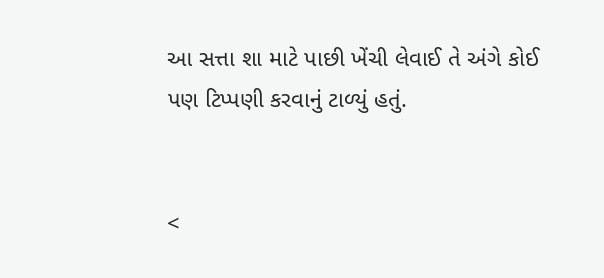આ સત્તા શા માટે પાછી ખેંચી લેવાઈ તે અંગે કોઈ પણ ટિપ્પણી કરવાનું ટાળ્યું હતું.


<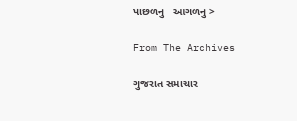પાછળનુ   આગળનુ >

From The Archives

ગુજરાત સમાચાર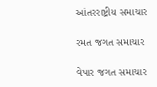આંતરરાષ્ટ્રીય સમાચાર

રમત જગત સમાચાર

વેપાર જગત સમાચાર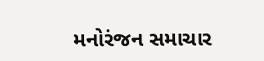મનોરંજન સમાચાર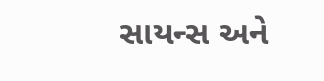સાયન્સ અને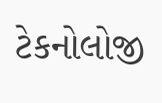ટેકનોલોજી